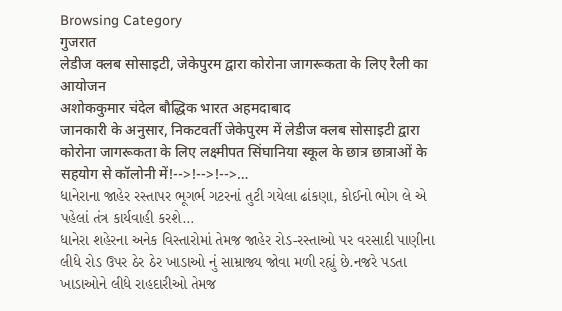Browsing Category
गुजरात
लेडीज क्लब सोसाइटी, जेकेपुरम द्वारा कोरोना जागरूकता के लिए रैली का आयोजन
अशोककुमार चंदेल बौद्धिक भारत अहमदाबाद
जानकारी के अनुसार, निकटवर्ती जेकेपुरम में लेडीज क्लब सोसाइटी द्वारा कोरोना जागरूकता के लिए लक्ष्मीपत सिंघानिया स्कूल के छात्र छात्राओं के सहयोग से कॉलोनी में!-->!-->!-->…
ધાનેરાના જાહેર રસ્તાપર ભૂગર્ભ ગટરનાં તુટી ગયેલા ઢાંકણા, કોઈનો ભોગ લે એ પહેલાં તંત્ર કાર્યવાહી કરશે…
ધાનેરા શહેરના અનેક વિસ્તારોમાં તેમજ જાહેર રોડ-રસ્તાઓ પર વરસાદી પાણીના લીધે રોડ ઉપર ઠેર ઠેર ખાડાઓ નું સામ્રાજ્ય જોવા મળી રહ્યું છે.નજરે પડતા ખાડાઓને લીધે રાહદારીઓ તેમજ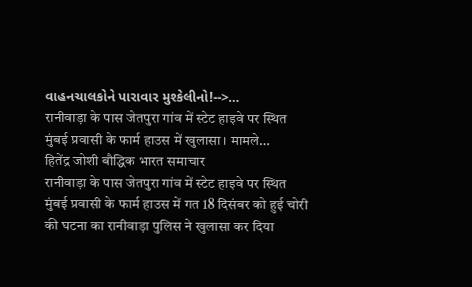વાહનચાલકોને પારાવાર મુશ્કેલીનો!-->…
रानीवाड़ा के पास जेतपुरा गांव में स्टेट हाइवे पर स्थित मुंबई प्रवासी के फार्म हाउस में खुलासा। मामले…
हितेंद्र जोशी बौद्धिक भारत समाचार
रानीवाड़ा के पास जेतपुरा गांव में स्टेट हाइवे पर स्थित मुंबई प्रवासी के फार्म हाउस में गत 18 दिसंबर को हुई चोरी की घटना का रानीवाड़ा पुलिस ने खुलासा कर दिया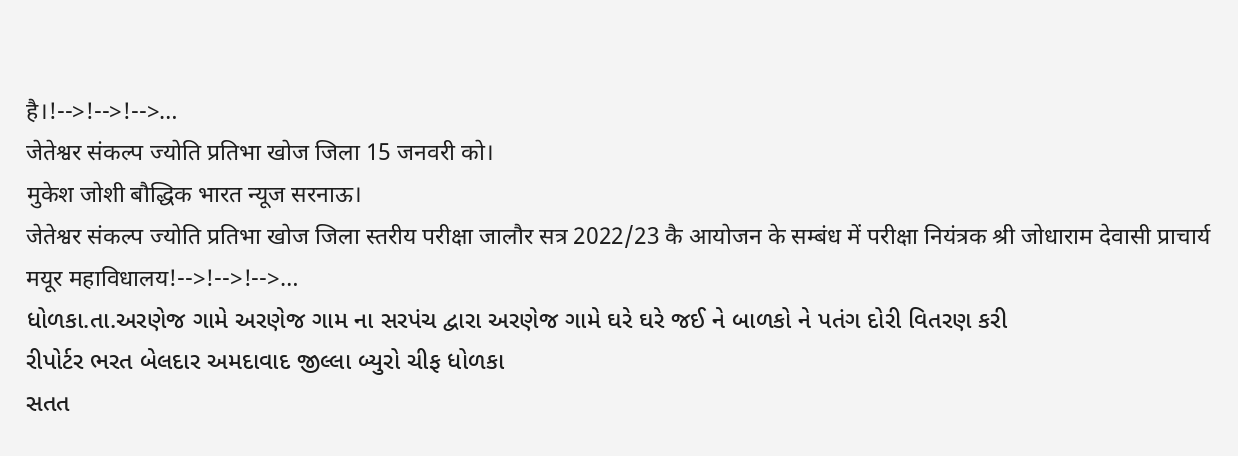है।!-->!-->!-->…
जेतेश्वर संकल्प ज्योति प्रतिभा खोज जिला 15 जनवरी को।
मुकेश जोशी बौद्धिक भारत न्यूज सरनाऊ।
जेतेश्वर संकल्प ज्योति प्रतिभा खोज जिला स्तरीय परीक्षा जालौर सत्र 2022/23 कै आयोजन के सम्बंध में परीक्षा नियंत्रक श्री जोधाराम देवासी प्राचार्य मयूर महाविधालय!-->!-->!-->…
ધોળકા.તા.અરણેજ ગામે અરણેજ ગામ ના સરપંચ દ્વારા અરણેજ ગામે ઘરે ઘરે જઈ ને બાળકો ને પતંગ દોરી વિતરણ કરી
રીપોર્ટર ભરત બેલદાર અમદાવાદ જીલ્લા બ્યુરો ચીફ ધોળકા
સતત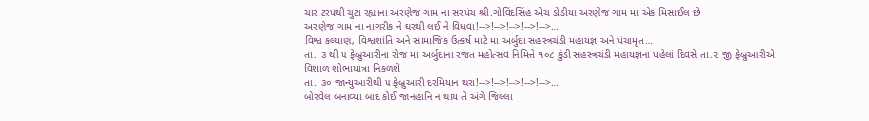ચાર ટરપથી ચુટા રહ્યાના અરણેજ ગામ ના સરપંચ શ્રી.ગોવિંદસિંહ એચ ડોડીયા અરણેજ ગામ મા એક મિસાઈલ છે
અરણેજ ગામ ના નાગરીક ને ઘરથી લઈ ને વિધવા!-->!-->!-->!-->!-->…
વિશ્વ કલ્યાણ, વિશ્વશાંતિ અને સામાજિક ઉત્કર્ષ માટે મા અર્બુદા સહસ્ત્રચંડી મહાયજ્ઞ અને પંચામૃત…
તા. ૩ થી ૫ ફેબ્રુઆરીના રોજ મા અર્બુદાના રજત મહોત્સવ નિમિત્તે ૧૦૮ કુંડી સહસ્ત્રચંડી મહાયજ્ઞના પહેલાં દિવસે તા.૨ જી ફેબ્રુઆરીએ વિશાળ શોભાયાત્રા નિકળશે
તા. ૩૦ જાન્યુઆરીથી ૫ ફેબ્રુઆરી દરમિયાન થરા!-->!-->!-->!-->!-->…
બોરવેલ બનાવ્યા બાદ કોઈ જાનહાનિ ન થાય તે અંગે જિલ્લા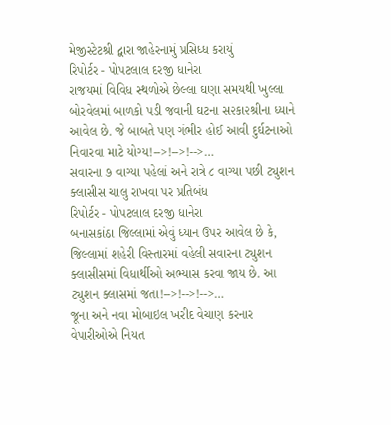મેજીસ્ટેટશ્રી દ્વારા જાહેરનામું પ્રસિધ્ધ કરાયું
રિપોર્ટર - પોપટલાલ દરજી ધાનેરા
રાજયમાં વિવિધ સ્થળોએ છેલ્લા ઘણા સમયથી ખુલ્લા બોરવેલમાં બાળકો પડી જવાની ઘટના સ૨કા૨શ્રીના ધ્યાને આવેલ છે. જે બાબતે પણ ગંભીર હોઈ આવી દુર્ઘટનાઓ નિવારવા માટે યોગ્ય!-->!-->!-->…
સવારના ૭ વાગ્યા પહેલાં અને રાત્રે ૮ વાગ્યા પછી ટ્યુશન ક્લાસીસ ચાલુ રાખવા પર પ્રતિબંધ
રિપોર્ટર - પોપટલાલ દરજી ધાનેરા
બનાસકાંઠા જિલ્લામાં એવું ધ્યાન ઉપર આવેલ છે કે, જિલ્લામાં શહેરી વિસ્તારમાં વહેલી સવારના ટ્યુશન ક્લાસીસમાં વિધાર્થીઓ અભ્યાસ કરવા જાય છે. આ ટ્યુશન ક્લાસમાં જતા!-->!-->!-->…
જૂના અને નવા મોબાઇલ ખરીદ વેચાણ કરનાર વેપારીઓએ નિયત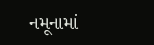નમૂનામાં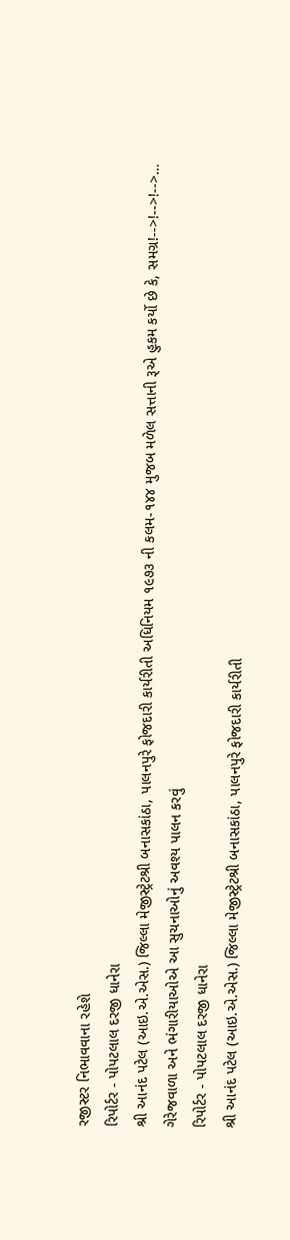રજીસ્ટર નિભાવવાના રહેશે
રિપોર્ટર - પોપટલાલ દરજી ધાનેરા
શ્રી આનંદ પટેલ (આઇ.એ.એસ.) જિલ્લા મેજીસ્ટ્રેટશ્રી બનાસકાંઠા, પાલનપુરે ફોજદારી કાર્યરીતી અધિનિયમ ૧૯૭૩ ની કલમ-૧૪૪ મુજબ મળેલ સત્તાની રૂએ હુકમ કર્યો છે કે, સમગ્ર!-->!-->!-->…
ગેરેજવાળા અને ભંગારીયાઓએ આ સુચનાઓનું અવશ્ય પાલન કરવું
રિપોર્ટર - પોપટલાલ દરજી ધાનેરા
શ્રી આનંદ પટેલ (આઇ.એ.એસ.) જિલ્લા મેજીસ્ટ્રેટશ્રી બનાસકાંઠા, પાલનપુરે ફોજદારી કાર્યરીતી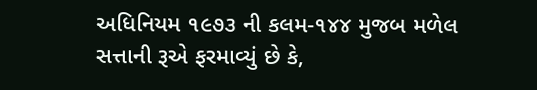અધિનિયમ ૧૯૭૩ ની કલમ-૧૪૪ મુજબ મળેલ સત્તાની રૂએ ફરમાવ્યું છે કે,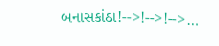બનાસકાંઠા!-->!-->!-->…